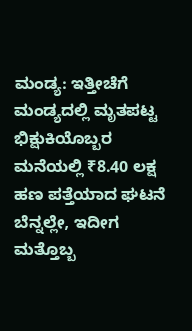ಮಂಡ್ಯ: ಇತ್ತೀಚೆಗೆ ಮಂಡ್ಯದಲ್ಲಿ ಮೃತಪಟ್ಟ ಭಿಕ್ಷುಕಿಯೊಬ್ಬರ ಮನೆಯಲ್ಲಿ ₹8.40 ಲಕ್ಷ ಹಣ ಪತ್ತೆಯಾದ ಘಟನೆ ಬೆನ್ನಲ್ಲೇ, ಇದೀಗ ಮತ್ತೊಬ್ಬ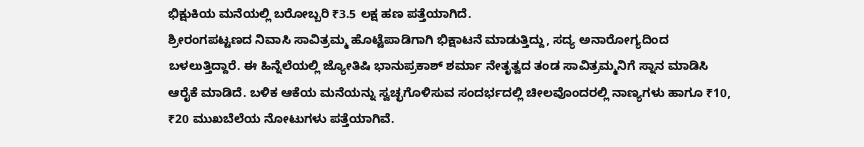ಭಿಕ್ಷುಕಿಯ ಮನೆಯಲ್ಲಿ ಬರೋಬ್ಬರಿ ₹3.5 ಲಕ್ಷ ಹಣ ಪತ್ತೆಯಾಗಿದೆ.
ಶ್ರೀರಂಗಪಟ್ಟಣದ ನಿವಾಸಿ ಸಾವಿತ್ರಮ್ಮ ಹೊಟ್ಟೆಪಾಡಿಗಾಗಿ ಭಿಕ್ಷಾಟನೆ ಮಾಡುತ್ತಿದ್ದು, ಸದ್ಯ ಅನಾರೋಗ್ಯದಿಂದ ಬಳಲುತ್ತಿದ್ದಾರೆ. ಈ ಹಿನ್ನೆಲೆಯಲ್ಲಿ ಜ್ಯೋತಿಷಿ ಭಾನುಪ್ರಕಾಶ್ ಶರ್ಮಾ ನೇತೃತ್ವದ ತಂಡ ಸಾವಿತ್ರಮ್ಮನಿಗೆ ಸ್ನಾನ ಮಾಡಿಸಿ ಆರೈಕೆ ಮಾಡಿದೆ. ಬಳಿಕ ಆಕೆಯ ಮನೆಯನ್ನು ಸ್ವಚ್ಛಗೊಳಿಸುವ ಸಂದರ್ಭದಲ್ಲಿ ಚೀಲವೊಂದರಲ್ಲಿ ನಾಣ್ಯಗಳು ಹಾಗೂ ₹10, ₹20 ಮುಖಬೆಲೆಯ ನೋಟುಗಳು ಪತ್ತೆಯಾಗಿವೆ.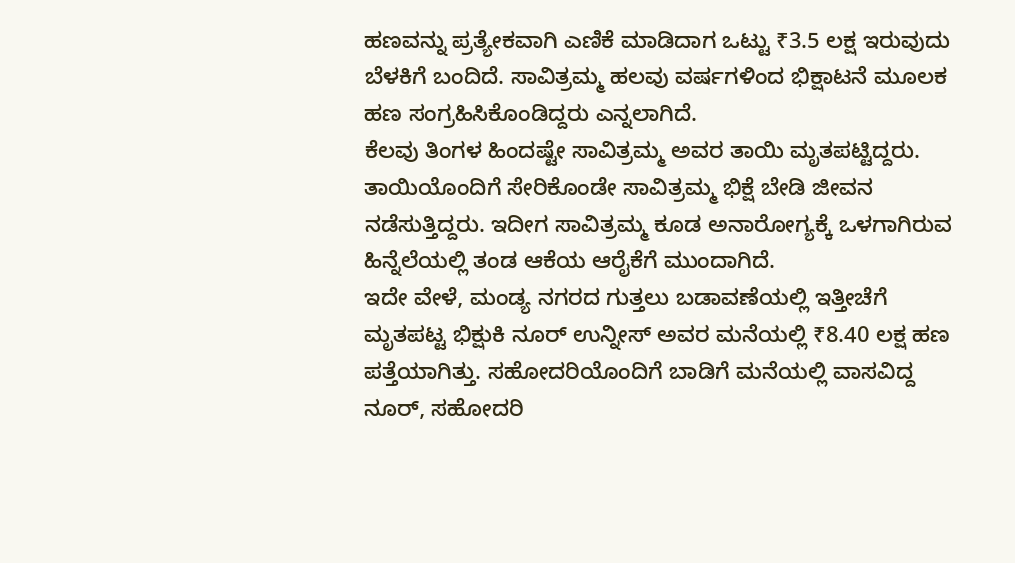ಹಣವನ್ನು ಪ್ರತ್ಯೇಕವಾಗಿ ಎಣಿಕೆ ಮಾಡಿದಾಗ ಒಟ್ಟು ₹3.5 ಲಕ್ಷ ಇರುವುದು ಬೆಳಕಿಗೆ ಬಂದಿದೆ. ಸಾವಿತ್ರಮ್ಮ ಹಲವು ವರ್ಷಗಳಿಂದ ಭಿಕ್ಷಾಟನೆ ಮೂಲಕ ಹಣ ಸಂಗ್ರಹಿಸಿಕೊಂಡಿದ್ದರು ಎನ್ನಲಾಗಿದೆ.
ಕೆಲವು ತಿಂಗಳ ಹಿಂದಷ್ಟೇ ಸಾವಿತ್ರಮ್ಮ ಅವರ ತಾಯಿ ಮೃತಪಟ್ಟಿದ್ದರು. ತಾಯಿಯೊಂದಿಗೆ ಸೇರಿಕೊಂಡೇ ಸಾವಿತ್ರಮ್ಮ ಭಿಕ್ಷೆ ಬೇಡಿ ಜೀವನ ನಡೆಸುತ್ತಿದ್ದರು. ಇದೀಗ ಸಾವಿತ್ರಮ್ಮ ಕೂಡ ಅನಾರೋಗ್ಯಕ್ಕೆ ಒಳಗಾಗಿರುವ ಹಿನ್ನೆಲೆಯಲ್ಲಿ ತಂಡ ಆಕೆಯ ಆರೈಕೆಗೆ ಮುಂದಾಗಿದೆ.
ಇದೇ ವೇಳೆ, ಮಂಡ್ಯ ನಗರದ ಗುತ್ತಲು ಬಡಾವಣೆಯಲ್ಲಿ ಇತ್ತೀಚೆಗೆ ಮೃತಪಟ್ಟ ಭಿಕ್ಷುಕಿ ನೂರ್ ಉನ್ನೀಸ್ ಅವರ ಮನೆಯಲ್ಲಿ ₹8.40 ಲಕ್ಷ ಹಣ ಪತ್ತೆಯಾಗಿತ್ತು. ಸಹೋದರಿಯೊಂದಿಗೆ ಬಾಡಿಗೆ ಮನೆಯಲ್ಲಿ ವಾಸವಿದ್ದ ನೂರ್, ಸಹೋದರಿ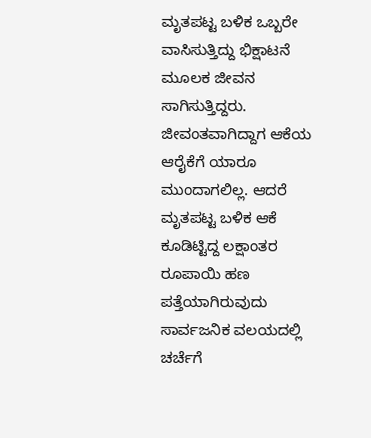ಮೃತಪಟ್ಟ ಬಳಿಕ ಒಬ್ಬರೇ ವಾಸಿಸುತ್ತಿದ್ದು ಭಿಕ್ಷಾಟನೆ ಮೂಲಕ ಜೀವನ ಸಾಗಿಸುತ್ತಿದ್ದರು.
ಜೀವಂತವಾಗಿದ್ದಾಗ ಆಕೆಯ ಆರೈಕೆಗೆ ಯಾರೂ ಮುಂದಾಗಲಿಲ್ಲ. ಆದರೆ ಮೃತಪಟ್ಟ ಬಳಿಕ ಆಕೆ ಕೂಡಿಟ್ಟಿದ್ದ ಲಕ್ಷಾಂತರ ರೂಪಾಯಿ ಹಣ ಪತ್ತೆಯಾಗಿರುವುದು ಸಾರ್ವಜನಿಕ ವಲಯದಲ್ಲಿ ಚರ್ಚೆಗೆ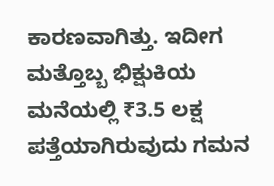ಕಾರಣವಾಗಿತ್ತು. ಇದೀಗ ಮತ್ತೊಬ್ಬ ಭಿಕ್ಷುಕಿಯ ಮನೆಯಲ್ಲಿ ₹3.5 ಲಕ್ಷ ಪತ್ತೆಯಾಗಿರುವುದು ಗಮನ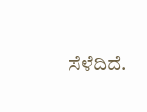ಸೆಳೆದಿದೆ.